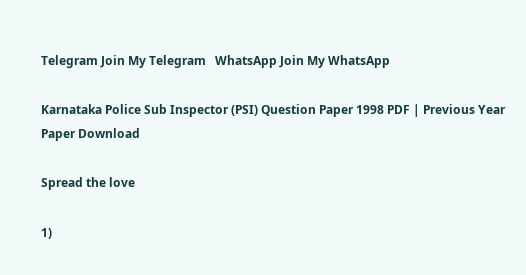Telegram Join My Telegram   WhatsApp Join My WhatsApp

Karnataka Police Sub Inspector (PSI) Question Paper 1998 PDF | Previous Year Paper Download

Spread the love

1)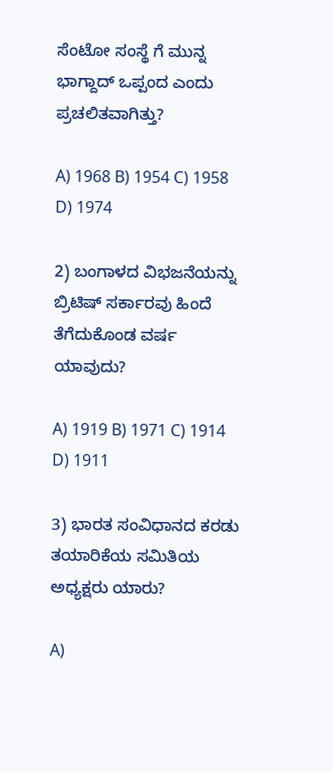ಸೆಂಟೋ ಸಂಸ್ಥೆ ಗೆ ಮುನ್ನ ಭಾಗ್ದಾದ್ ಒಪ್ಪಂದ ಎಂದು ಪ್ರಚಲಿತವಾಗಿತ್ತು?

A) 1968 B) 1954 C) 1958 D) 1974

2) ಬಂಗಾಳದ ವಿಭಜನೆಯನ್ನು ಬ್ರಿಟಿಷ್ ಸರ್ಕಾರವು ಹಿಂದೆ ತೆಗೆದುಕೊಂಡ ವರ್ಷ ಯಾವುದು?

A) 1919 B) 1971 C) 1914 D) 1911

3) ಭಾರತ ಸಂವಿಧಾನದ ಕರಡು ತಯಾರಿಕೆಯ ಸಮಿತಿಯ ಅಧ್ಯಕ್ಷರು ಯಾರು?

A)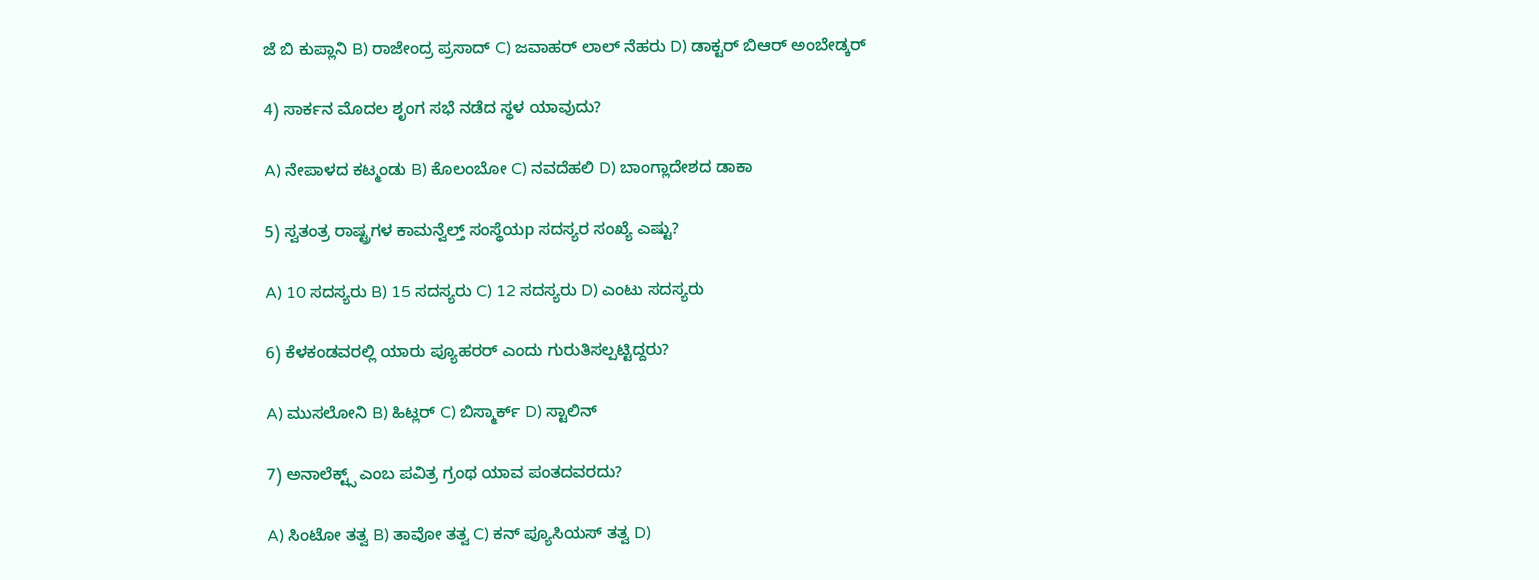ಜೆ ಬಿ ಕುಪ್ಲಾನಿ B) ರಾಜೇಂದ್ರ ಪ್ರಸಾದ್ C) ಜವಾಹರ್ ಲಾಲ್ ನೆಹರು D) ಡಾಕ್ಟರ್ ಬಿಆರ್ ಅಂಬೇಡ್ಕರ್

4) ಸಾರ್ಕನ ಮೊದಲ ಶೃಂಗ ಸಭೆ ನಡೆದ ಸ್ಥಳ ಯಾವುದು?

A) ನೇಪಾಳದ ಕಟ್ಮಂಡು B) ಕೊಲಂಬೋ C) ನವದೆಹಲಿ D) ಬಾಂಗ್ಲಾದೇಶದ ಡಾಕಾ

5) ಸ್ವತಂತ್ರ ರಾಷ್ಟ್ರಗಳ ಕಾಮನ್ವೆಲ್ತ್ ಸಂಸ್ಥೆಯp ಸದಸ್ಯರ ಸಂಖ್ಯೆ ಎಷ್ಟು?

A) 10 ಸದಸ್ಯರು B) 15 ಸದಸ್ಯರು C) 12 ಸದಸ್ಯರು D) ಎಂಟು ಸದಸ್ಯರು

6) ಕೆಳಕಂಡವರಲ್ಲಿ ಯಾರು ಪ್ಯೂಹರರ್ ಎಂದು ಗುರುತಿಸಲ್ಪಟ್ಟಿದ್ದರು?

A) ಮುಸಲೋನಿ B) ಹಿಟ್ಲರ್ C) ಬಿಸ್ಮಾರ್ಕ್ D) ಸ್ಟಾಲಿನ್

7) ಅನಾಲೆಕ್ಟ್ಸ್ ಎಂಬ ಪವಿತ್ರ ಗ್ರಂಥ ಯಾವ ಪಂತದವರದು?

A) ಸಿಂಟೋ ತತ್ವ B) ತಾವೋ ತತ್ವ C) ಕನ್ ಪ್ಯೂಸಿಯಸ್ ತತ್ವ D)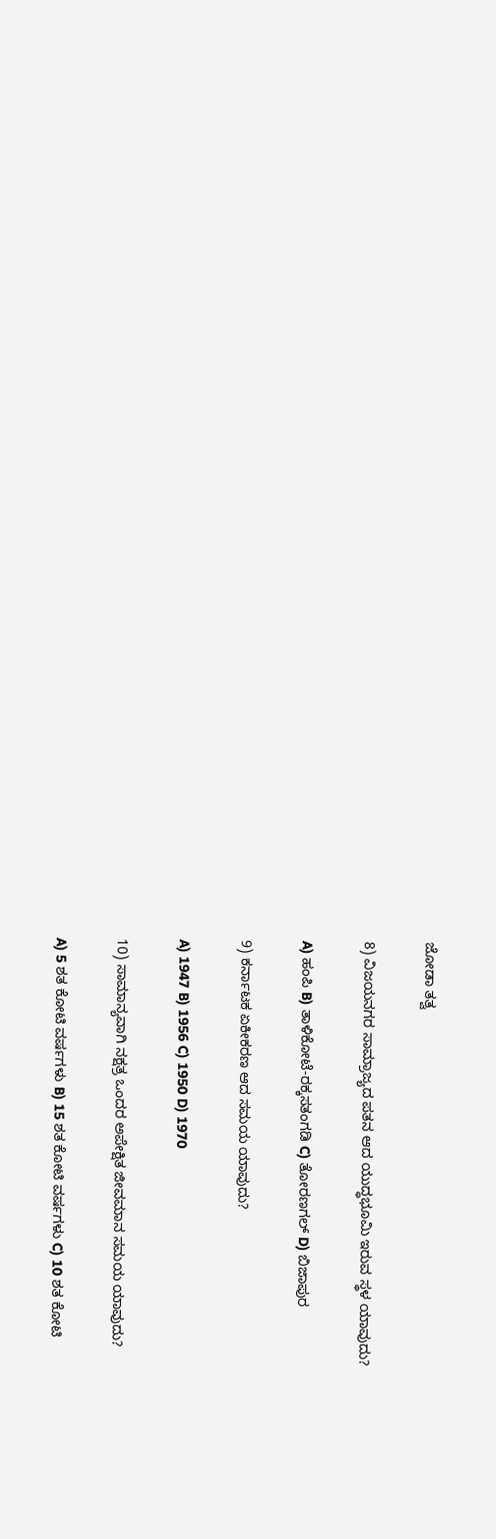ಜೋಡಾ ತತ್ವ

8) ವಿಜಯನಗರ ಸಾಮ್ರಾಜ್ಯದ ಪತನ ಆದ ಯುದ್ಧಭೂಮಿ ಇರುವ ಸ್ಥಳ ಯಾವುದು?

A) ಹಂಪಿ B) ತಾಳಿಕೋಟೆ-ರಕ್ಕಸತಂಗಡಿ C) ತೋರಣಗಲ್ D) ಬಿಜಾಪುರ

9) ಕರ್ನಾಟಕ ಏಕೀಕರಣ ಆದ ಸಮಯ ಯಾವುದು?

A) 1947 B) 1956 C) 1950 D) 1970

10) ಸಾಮಾನ್ಯವಾಗಿ ನಕ್ಷತ್ರ ಒಂದರ ಅಪೇಕ್ಷಿತ ಜೀವಮಾನ ಸಮಯ ಯಾವುದು?

A) 5 ಶತ ಕೋಟಿ ವರ್ಷಗಳು B) 15 ಶತ ಕೋಟಿ ವರ್ಷಗಳು C) 10 ಶತ ಕೋಟಿ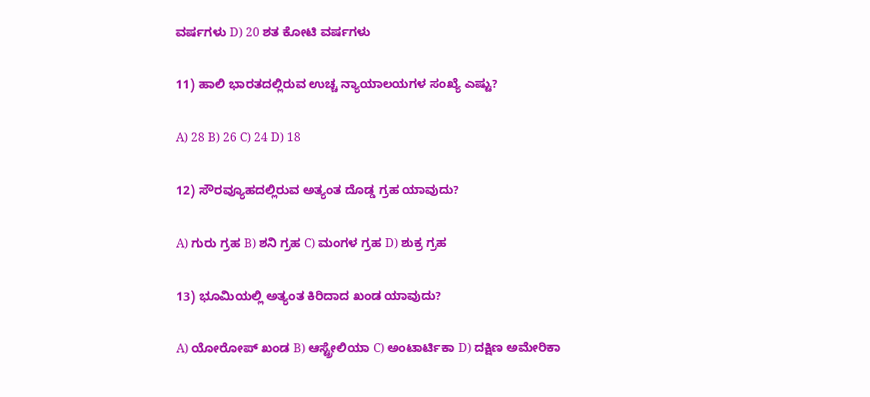ವರ್ಷಗಳು D) 20 ಶತ ಕೋಟಿ ವರ್ಷಗಳು

11) ಹಾಲಿ ಭಾರತದಲ್ಲಿರುವ ಉಚ್ಚ ನ್ಯಾಯಾಲಯಗಳ ಸಂಖ್ಯೆ ಎಷ್ಟು?

A) 28 B) 26 C) 24 D) 18

12) ಸೌರವ್ಯೂಹದಲ್ಲಿರುವ ಅತ್ಯಂತ ದೊಡ್ಡ ಗ್ರಹ ಯಾವುದು?

A) ಗುರು ಗ್ರಹ B) ಶನಿ ಗ್ರಹ C) ಮಂಗಳ ಗ್ರಹ D) ಶುಕ್ರ ಗ್ರಹ

13) ಭೂಮಿಯಲ್ಲಿ ಅತ್ಯಂತ ಕಿರಿದಾದ ಖಂಡ ಯಾವುದು?

A) ಯೋರೋಪ್ ಖಂಡ B) ಆಸ್ಟ್ರೇಲಿಯಾ C) ಅಂಟಾರ್ಟಿಕಾ D) ದಕ್ಷಿಣ ಅಮೇರಿಕಾ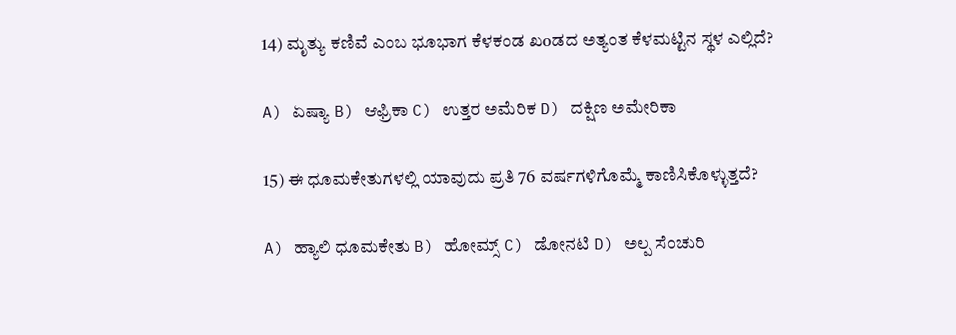14) ಮೃತ್ಯು ಕಣಿವೆ ಎಂಬ ಭೂಭಾಗ ಕೆಳಕಂಡ ಖoಡದ ಅತ್ಯಂತ ಕೆಳಮಟ್ಟಿನ ಸ್ಥಳ ಎಲ್ಲಿದೆ?

A) ಏಷ್ಯಾ B) ಆಫ್ರಿಕಾ C) ಉತ್ತರ ಅಮೆರಿಕ D) ದಕ್ಷಿಣ ಅಮೇರಿಕಾ

15) ಈ ಧೂಮಕೇತುಗಳಲ್ಲಿ ಯಾವುದು ಪ್ರತಿ 76 ವರ್ಷಗಳಿಗೊಮ್ಮೆ ಕಾಣಿಸಿಕೊಳ್ಳುತ್ತದೆ?

A) ಹ್ಯಾಲಿ ಧೂಮಕೇತು B) ಹೋಮ್ಸ್ C) ಡೋನಟಿ D) ಅಲ್ಪ ಸೆಂಚುರಿ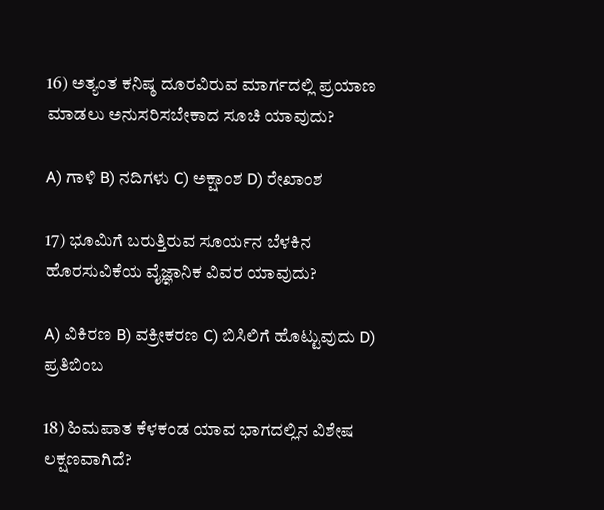16) ಅತ್ಯಂತ ಕನಿಷ್ಠ ದೂರವಿರುವ ಮಾರ್ಗದಲ್ಲಿ ಪ್ರಯಾಣ ಮಾಡಲು ಅನುಸರಿಸಬೇಕಾದ ಸೂಚಿ ಯಾವುದು?

A) ಗಾಳಿ B) ನದಿಗಳು C) ಅಕ್ಷಾಂಶ D) ರೇಖಾಂಶ

17) ಭೂಮಿಗೆ ಬರುತ್ತಿರುವ ಸೂರ್ಯನ ಬೆಳಕಿನ ಹೊರಸುವಿಕೆಯ ವೈಜ್ಞಾನಿಕ ವಿವರ ಯಾವುದು?

A) ವಿಕಿರಣ B) ವಕ್ರೀಕರಣ C) ಬಿಸಿಲಿಗೆ ಹೊಟ್ಟುವುದು D) ಪ್ರತಿಬಿಂಬ

18) ಹಿಮಪಾತ ಕೆಳಕಂಡ ಯಾವ ಭಾಗದಲ್ಲಿನ ವಿಶೇಷ ಲಕ್ಷಣವಾಗಿದೆ?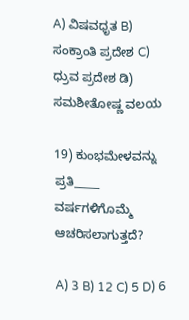A) ವಿಷವಧೃತ B) ಸಂಕ್ರಾಂತಿ ಪ್ರದೇಶ C) ಧ್ರುವ ಪ್ರದೇಶ ಡಿ) ಸಮಶೀತೋಷ್ಣ ವಲಯ

19) ಕುಂಭಮೇಳವನ್ನು ಪ್ರತಿ_____ ವರ್ಷಗಳಿಗೊಮ್ಮೆ ಆಚರಿಸಲಾಗುತ್ತದೆ?

A) 3 B) 12 C) 5 D) 6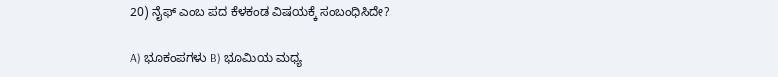20) ನೈಫ್ ಎಂಬ ಪದ ಕೆಳಕಂಡ ವಿಷಯಕ್ಕೆ ಸಂಬಂಧಿಸಿದೇ?

A) ಭೂಕಂಪಗಳು B) ಭೂಮಿಯ ಮಧ್ಯ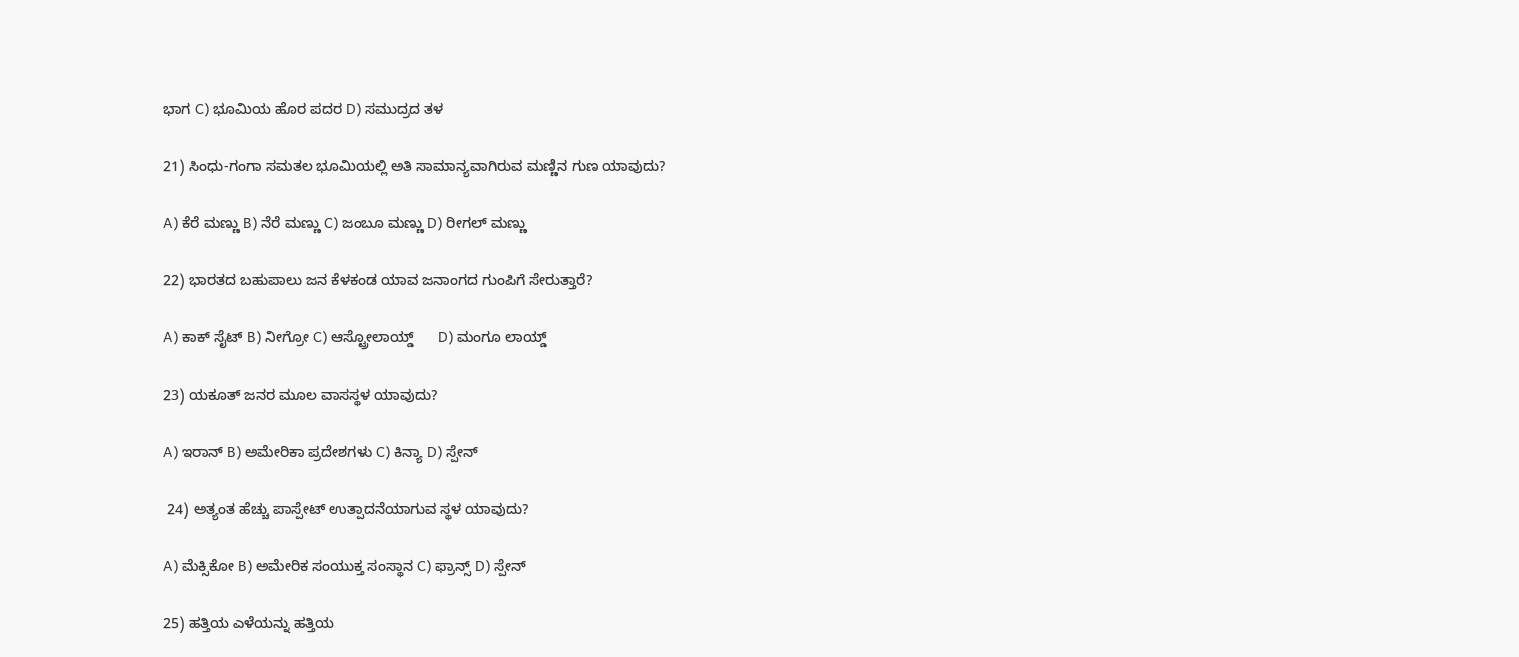ಭಾಗ C) ಭೂಮಿಯ ಹೊರ ಪದರ D) ಸಮುದ್ರದ ತಳ

21) ಸಿಂಧು-ಗಂಗಾ ಸಮತಲ ಭೂಮಿಯಲ್ಲಿ ಅತಿ ಸಾಮಾನ್ಯವಾಗಿರುವ ಮಣ್ಣಿನ ಗುಣ ಯಾವುದು?

A) ಕೆರೆ ಮಣ್ಣು B) ನೆರೆ ಮಣ್ಣು C) ಜಂಬೂ ಮಣ್ಣು D) ರೀಗಲ್ ಮಣ್ಣು

22) ಭಾರತದ ಬಹುಪಾಲು ಜನ ಕೆಳಕಂಡ ಯಾವ ಜನಾಂಗದ ಗುಂಪಿಗೆ ಸೇರುತ್ತಾರೆ?

A) ಕಾಕ್ ಸೈಟ್ B) ನೀಗ್ರೋ C) ಆಸ್ಟ್ರೋಲಾಯ್ಡ್      D) ಮಂಗೂ ಲಾಯ್ಡ್

23) ಯಕೂತ್ ಜನರ ಮೂಲ ವಾಸಸ್ಥಳ ಯಾವುದು?

A) ಇರಾನ್ B) ಅಮೇರಿಕಾ ಪ್ರದೇಶಗಳು C) ಕಿನ್ಯಾ D) ಸ್ಪೇನ್

 24) ಅತ್ಯಂತ ಹೆಚ್ಚು ಪಾಸ್ಪೇಟ್ ಉತ್ಪಾದನೆಯಾಗುವ ಸ್ಥಳ ಯಾವುದು?

A) ಮೆಕ್ಸಿಕೋ B) ಅಮೇರಿಕ ಸಂಯುಕ್ತ ಸಂಸ್ಥಾನ C) ಫ್ರಾನ್ಸ್ D) ಸ್ಪೇನ್

25) ಹತ್ತಿಯ ಎಳೆಯನ್ನು ಹತ್ತಿಯ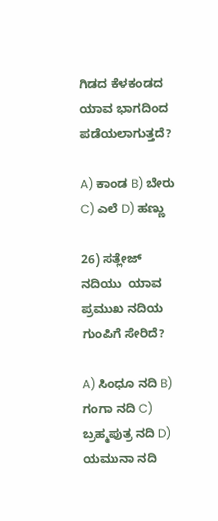ಗಿಡದ ಕೆಳಕಂಡದ ಯಾವ ಭಾಗದಿಂದ ಪಡೆಯಲಾಗುತ್ತದೆ?

A) ಕಾಂಡ B) ಬೇರು C) ಎಲೆ D) ಹಣ್ಣು

26) ಸತ್ಲೇಜ್ ನದಿಯು  ಯಾವ ಪ್ರಮುಖ ನದಿಯ ಗುಂಪಿಗೆ ಸೇರಿದೆ?

A) ಸಿಂಧೂ ನದಿ B) ಗಂಗಾ ನದಿ C) ಬ್ರಹ್ಮಪುತ್ರ ನದಿ D) ಯಮುನಾ ನದಿ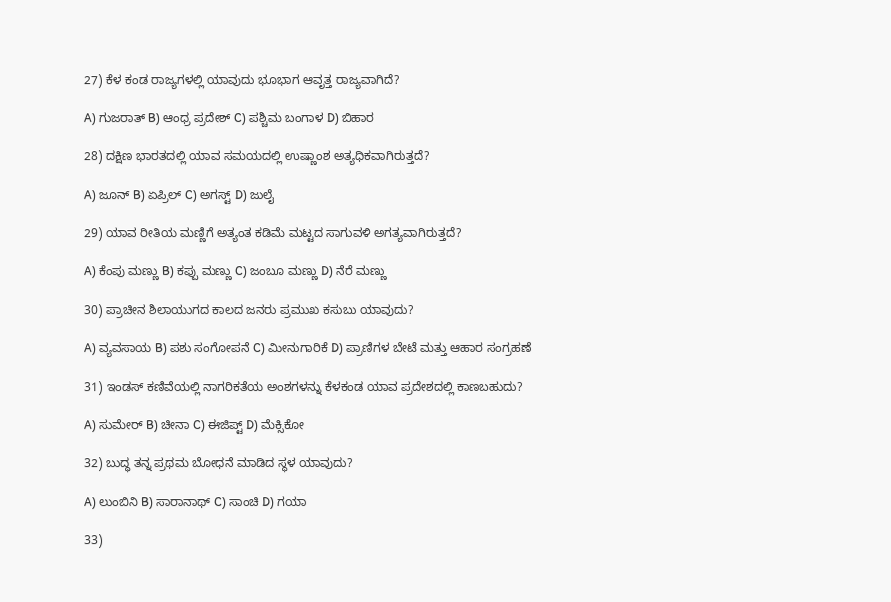27) ಕೆಳ ಕಂಡ ರಾಜ್ಯಗಳಲ್ಲಿ ಯಾವುದು ಭೂಭಾಗ ಆವೃತ್ತ ರಾಜ್ಯವಾಗಿದೆ?

A) ಗುಜರಾತ್ B) ಆಂಧ್ರ ಪ್ರದೇಶ್ C) ಪಶ್ಚಿಮ ಬಂಗಾಳ D) ಬಿಹಾರ

28) ದಕ್ಷಿಣ ಭಾರತದಲ್ಲಿ ಯಾವ ಸಮಯದಲ್ಲಿ ಉಷ್ಣಾಂಶ ಅತ್ಯಧಿಕವಾಗಿರುತ್ತದೆ?

A) ಜೂನ್ B) ಏಪ್ರಿಲ್ C) ಅಗಸ್ಟ್ D) ಜುಲೈ

29) ಯಾವ ರೀತಿಯ ಮಣ್ಣಿಗೆ ಅತ್ಯಂತ ಕಡಿಮೆ ಮಟ್ಟದ ಸಾಗುವಳಿ ಅಗತ್ಯವಾಗಿರುತ್ತದೆ?

A) ಕೆಂಪು ಮಣ್ಣು B) ಕಪ್ಪು ಮಣ್ಣು C) ಜಂಬೂ ಮಣ್ಣು D) ನೆರೆ ಮಣ್ಣು

30) ಪ್ರಾಚೀನ ಶಿಲಾಯುಗದ ಕಾಲದ ಜನರು ಪ್ರಮುಖ ಕಸುಬು ಯಾವುದು?

A) ವ್ಯವಸಾಯ B) ಪಶು ಸಂಗೋಪನೆ C) ಮೀನುಗಾರಿಕೆ D) ಪ್ರಾಣಿಗಳ ಬೇಟೆ ಮತ್ತು ಆಹಾರ ಸಂಗ್ರಹಣೆ

31) ಇಂಡಸ್ ಕಣಿವೆಯಲ್ಲಿ ನಾಗರಿಕತೆಯ ಅಂಶಗಳನ್ನು ಕೆಳಕಂಡ ಯಾವ ಪ್ರದೇಶದಲ್ಲಿ ಕಾಣಬಹುದು?

A) ಸುಮೇರ್ B) ಚೀನಾ C) ಈಜಿಪ್ಟ್ D) ಮೆಕ್ಸಿಕೋ

32) ಬುದ್ಧ ತನ್ನ ಪ್ರಥಮ ಬೋಧನೆ ಮಾಡಿದ ಸ್ಥಳ ಯಾವುದು?

A) ಲುಂಬಿನಿ B) ಸಾರಾನಾಥ್ C) ಸಾಂಚಿ D) ಗಯಾ

33)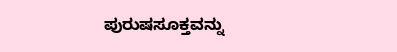ಪುರುಷಸೂಕ್ತವನ್ನು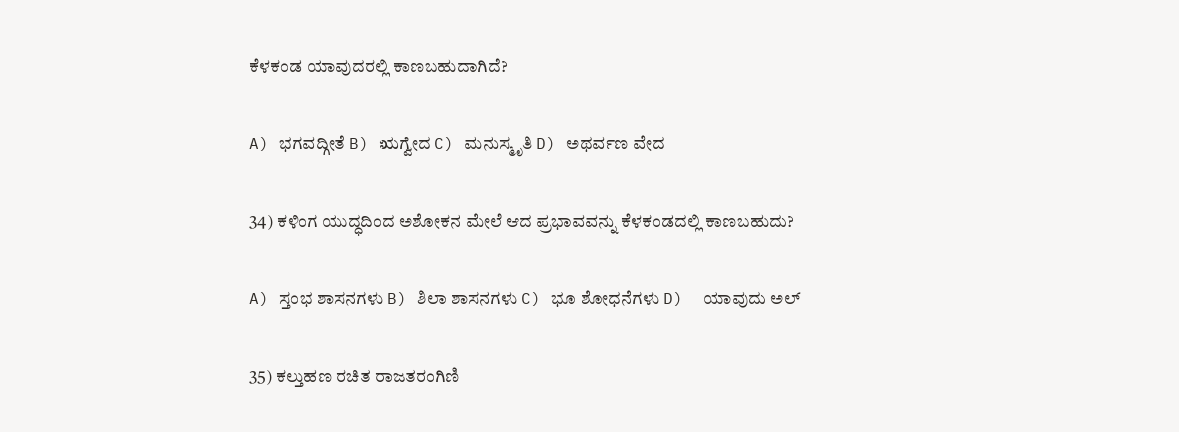ಕೆಳಕಂಡ ಯಾವುದರಲ್ಲಿ ಕಾಣಬಹುದಾಗಿದೆ?

A) ಭಗವದ್ಗೀತೆ B) ಋಗ್ವೇದ C) ಮನುಸ್ಮೃತಿ D) ಅಥರ್ವಣ ವೇದ

34) ಕಳಿಂಗ ಯುದ್ಧದಿಂದ ಅಶೋಕನ ಮೇಲೆ ಆದ ಪ್ರಭಾವವನ್ನು ಕೆಳಕಂಡದಲ್ಲಿ ಕಾಣಬಹುದು?

A) ಸ್ತಂಭ ಶಾಸನಗಳು B) ಶಿಲಾ ಶಾಸನಗಳು C) ಭೂ ಶೋಧನೆಗಳು D)  ಯಾವುದು ಅಲ್

35) ಕಲ್ತುಹಣ ರಚಿತ ರಾಜತರಂಗಿಣಿ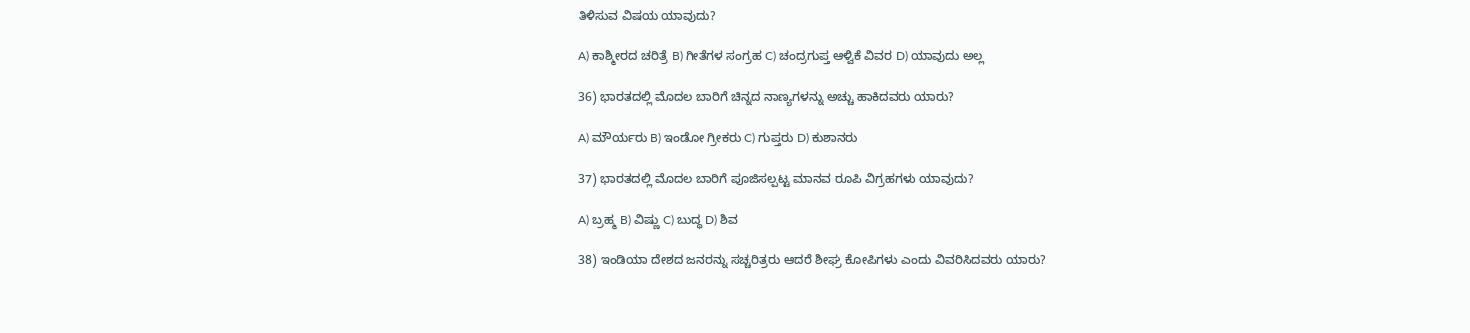ತಿಳಿಸುವ ವಿಷಯ ಯಾವುದು?

A) ಕಾಶ್ಮೀರದ ಚರಿತ್ರೆ B) ಗೀತೆಗಳ ಸಂಗ್ರಹ C) ಚಂದ್ರಗುಪ್ತ ಆಳ್ವಿಕೆ ವಿವರ D) ಯಾವುದು ಅಲ್ಲ

36) ಭಾರತದಲ್ಲಿ ಮೊದಲ ಬಾರಿಗೆ ಚಿನ್ನದ ನಾಣ್ಯಗಳನ್ನು ಅಚ್ಚು ಹಾಕಿದವರು ಯಾರು?

A) ಮೌರ್ಯರು B) ಇಂಡೋ ಗ್ರೀಕರು C) ಗುಪ್ತರು D) ಕುಶಾನರು

37) ಭಾರತದಲ್ಲಿ ಮೊದಲ ಬಾರಿಗೆ ಪೂಜಿಸಲ್ಪಟ್ಟ ಮಾನವ ರೂಪಿ ವಿಗ್ರಹಗಳು ಯಾವುದು?

A) ಬ್ರಹ್ಮ B) ವಿಷ್ಣು C) ಬುದ್ಧ D) ಶಿವ

38) ಇಂಡಿಯಾ ದೇಶದ ಜನರನ್ನು ಸಚ್ಚರಿತ್ರರು ಆದರೆ ಶೀಘ್ರ ಕೋಪಿಗಳು ಎಂದು ವಿವರಿಸಿದವರು ಯಾರು?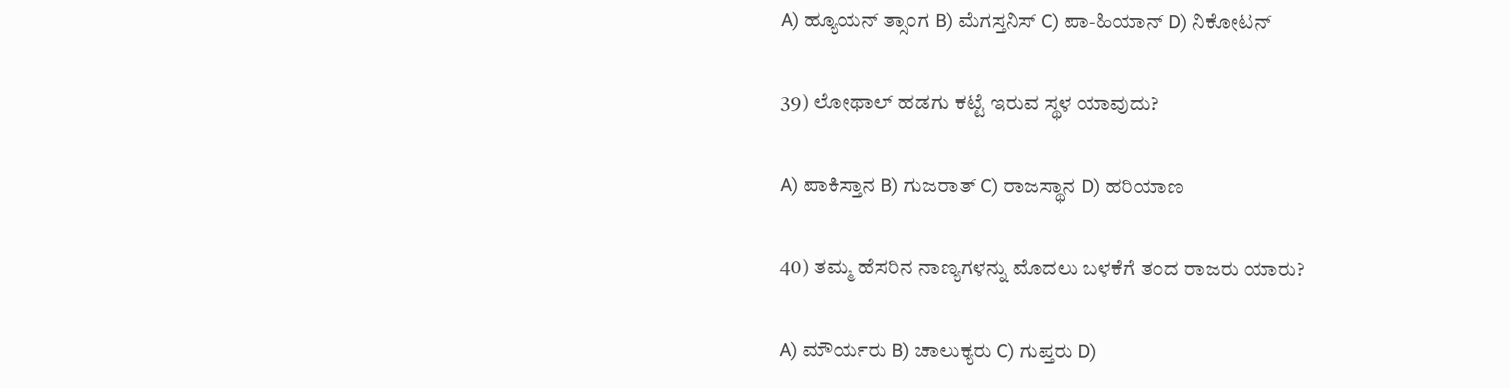A) ಹ್ಯೂಯನ್ ತ್ಸಾಂಗ B) ಮೆಗಸ್ತನಿಸ್ C) ಪಾ-ಹಿಯಾನ್ D) ನಿಕೋಟನ್

39) ಲೋಥಾಲ್ ಹಡಗು ಕಟ್ಟೆ ಇರುವ ಸ್ಥಳ ಯಾವುದು?

A) ಪಾಕಿಸ್ತಾನ B) ಗುಜರಾತ್ C) ರಾಜಸ್ಥಾನ D) ಹರಿಯಾಣ

40) ತಮ್ಮ ಹೆಸರಿನ ನಾಣ್ಯಗಳನ್ನು ಮೊದಲು ಬಳಕೆಗೆ ತಂದ ರಾಜರು ಯಾರು?

A) ಮೌರ್ಯರು B) ಚಾಲುಕ್ಯರು C) ಗುಪ್ತರು D)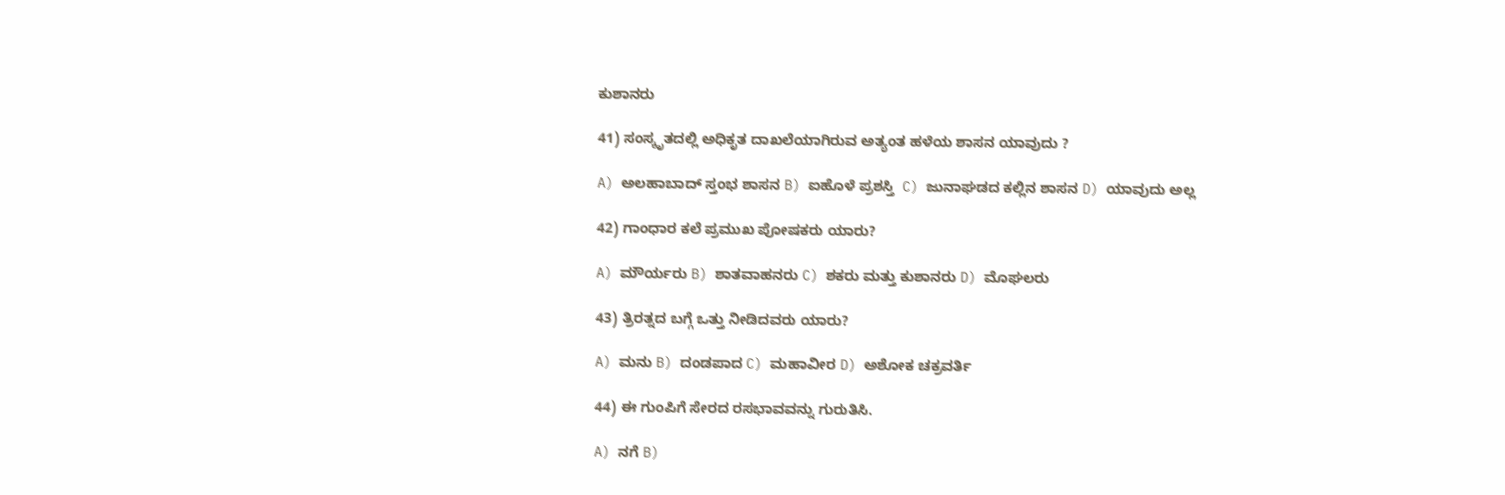ಕುಶಾನರು

41) ಸಂಸ್ಕೃತದಲ್ಲಿ ಅಧಿಕೃತ ದಾಖಲೆಯಾಗಿರುವ ಅತ್ಯಂತ ಹಳೆಯ ಶಾಸನ ಯಾವುದು ?

A) ಅಲಹಾಬಾದ್ ಸ್ತಂಭ ಶಾಸನ B) ಐಹೊಳೆ ಪ್ರಶಸ್ತಿ  C) ಜುನಾಘಡದ ಕಲ್ಲಿನ ಶಾಸನ D) ಯಾವುದು ಅಲ್ಲ

42) ಗಾಂಧಾರ ಕಲೆ ಪ್ರಮುಖ ಪೋಷಕರು ಯಾರು?

A) ಮೌರ್ಯರು B) ಶಾತವಾಹನರು C) ಶಕರು ಮತ್ತು ಕುಶಾನರು D) ಮೊಘಲರು

43) ತ್ರಿರತ್ನದ ಬಗ್ಗೆ ಒತ್ತು ನೀಡಿದವರು ಯಾರು?

A) ಮನು B) ದಂಡಪಾದ C) ಮಹಾವೀರ D) ಅಶೋಕ ಚಕ್ರವರ್ತಿ

44) ಈ ಗುಂಪಿಗೆ ಸೇರದ ರಸಭಾವವನ್ನು ಗುರುತಿಸಿ.

A) ನಗೆ B)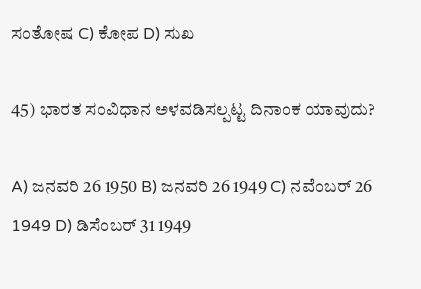ಸಂತೋಷ C) ಕೋಪ D) ಸುಖ

45) ಭಾರತ ಸಂವಿಧಾನ ಅಳವಡಿಸಲ್ಪಟ್ಟ ದಿನಾಂಕ ಯಾವುದು?

A) ಜನವರಿ 26 1950 B) ಜನವರಿ 26 1949 C) ನವೆಂಬರ್ 26 1949 D) ಡಿಸೆಂಬರ್ 31 1949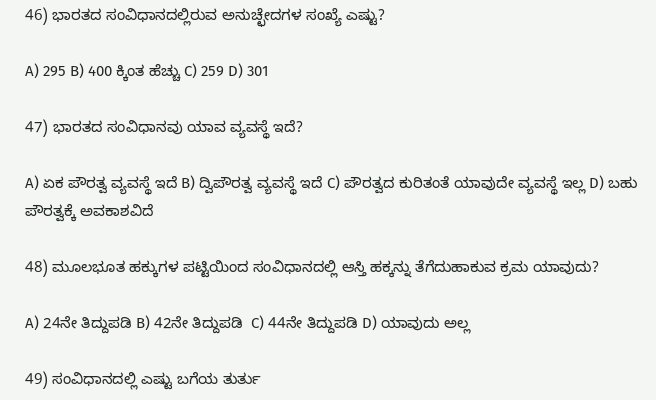46) ಭಾರತದ ಸಂವಿಧಾನದಲ್ಲಿರುವ ಅನುಚ್ಛೇದಗಳ ಸಂಖ್ಯೆ ಎಷ್ಟು?

A) 295 B) 400 ಕ್ಕಿಂತ ಹೆಚ್ಚು C) 259 D) 301

47) ಭಾರತದ ಸಂವಿಧಾನವು ಯಾವ ವ್ಯವಸ್ಥೆ ಇದೆ?

A) ಏಕ ಪೌರತ್ವ ವ್ಯವಸ್ಥೆ ಇದೆ B) ದ್ವಿಪೌರತ್ವ ವ್ಯವಸ್ಥೆ ಇದೆ C) ಪೌರತ್ವದ ಕುರಿತಂತೆ ಯಾವುದೇ ವ್ಯವಸ್ಥೆ ಇಲ್ಲ D) ಬಹು ಪೌರತ್ವಕ್ಕೆ ಅವಕಾಶವಿದೆ

48) ಮೂಲಭೂತ ಹಕ್ಕುಗಳ ಪಟ್ಟಿಯಿಂದ ಸಂವಿಧಾನದಲ್ಲಿ ಆಸ್ತಿ ಹಕ್ಕನ್ನು ತೆಗೆದುಹಾಕುವ ಕ್ರಮ ಯಾವುದು?

A) 24ನೇ ತಿದ್ದುಪಡಿ B) 42ನೇ ತಿದ್ದುಪಡಿ  C) 44ನೇ ತಿದ್ದುಪಡಿ D) ಯಾವುದು ಅಲ್ಲ

49) ಸಂವಿಧಾನದಲ್ಲಿ ಎಷ್ಟು ಬಗೆಯ ತುರ್ತು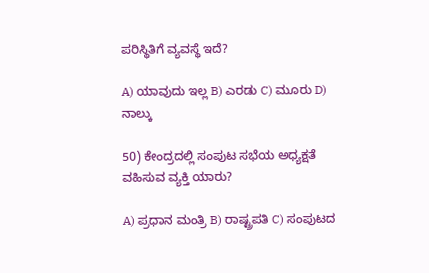ಪರಿಸ್ಥಿತಿಗೆ ವ್ಯವಸ್ಥೆ ಇದೆ?

A) ಯಾವುದು ಇಲ್ಲ B) ಎರಡು C) ಮೂರು D) ನಾಲ್ಕು

50) ಕೇಂದ್ರದಲ್ಲಿ ಸಂಪುಟ ಸಭೆಯ ಅಧ್ಯಕ್ಷತೆ ವಹಿಸುವ ವ್ಯಕ್ತಿ ಯಾರು?

A) ಪ್ರಧಾನ ಮಂತ್ರಿ B) ರಾಷ್ಟ್ರಪತಿ C) ಸಂಪುಟದ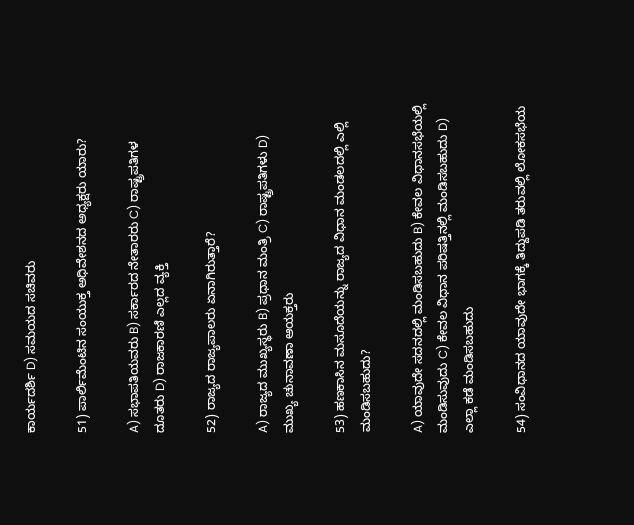ಕಾರ್ಯದರ್ಶಿ D) ಸಮಯದ ಸಚಿವರು

51) ಪಾರ್ಲಿಮೆಂಟಿನ ಸಂಯುಕ್ತ ಅಧಿವೇಶನದ ಅಧ್ಯಕ್ಷರು ಯಾರು?

A) ಸಭಾಪತಿಯವರು B) ಸರ್ಕಾರದ ನೇತಾರರು C) ರಾಷ್ಟ್ರಪತಿಗಳ ದೂತರು D) ರಾಜಕಾರಣಿ ಎಲ್ಲದ ವ್ಯಕ್ತಿ

52) ರಾಜ್ಯದ ರಾಜ್ಯಪಾಲರು ಏನಾಗಿರುತ್ತಾರೆ?

A) ರಾಜ್ಯದ ಮುಖ್ಯಸ್ಥರು B) ಪ್ರಧಾನ ಮಂತ್ರಿ C) ರಾಷ್ಟ್ರಪತಿಗಳು D) ಮುಖ್ಯ ಚುನಾವಣಾ ಆಯಕ್ತರು

53) ಹಣಕಾಸಿನ ಮಸೂದೆಯನ್ನು ರಾಜ್ಯದ ವಿಧಾನ ಮಂಡಲದಲ್ಲಿ ಎಲ್ಲಿ ಮಂಡಿಸಬಹುದು?

A) ಯಾವುದೇ ಸದನದಲ್ಲಿ ಮಂಡಿಸಬಹುದು B) ಕೇವಲ ವಿಧಾನಸಭೆಯಲ್ಲಿ ಮಂಡಿಸುವುದು C) ಕೇವಲ ವಿಧಾನ ಪರಿಷತ್ತಿನಲ್ಲಿ ಮಂಡಿಸಬಹುದು D) ಎಲ್ಲಾ ಕಡೆ ಮಂಡಿಸಬಹುದು

54) ಸಂವಿಧಾನದ ಯಾವುದೇ ಭಾಗಕ್ಕೆ ತಿದ್ದುಪಡಿ ತರುವಲ್ಲಿ ಲೋಕಸಭೆಯ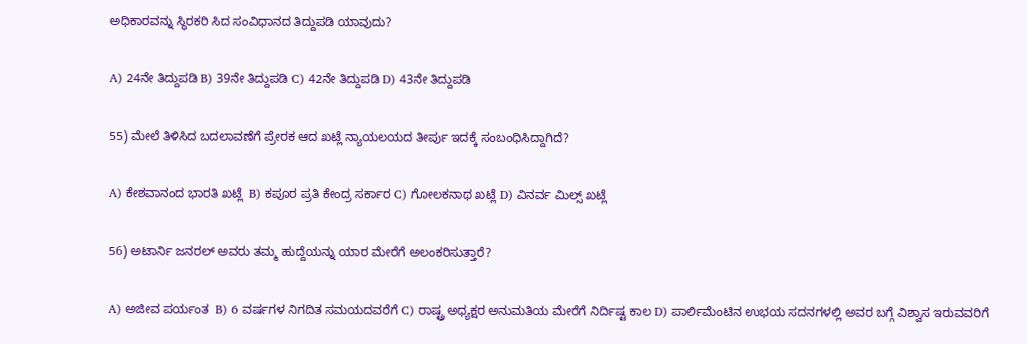ಅಧಿಕಾರವನ್ನು ಸ್ಥಿರಕರಿ ಸಿದ ಸಂವಿಧಾನದ ತಿದ್ದುಪಡಿ ಯಾವುದು?

A) 24ನೇ ತಿದ್ದುಪಡಿ B) 39ನೇ ತಿದ್ದುಪಡಿ C) 42ನೇ ತಿದ್ದುಪಡಿ D) 43ನೇ ತಿದ್ದುಪಡಿ

55) ಮೇಲೆ ತಿಳಿಸಿದ ಬದಲಾವಣೆಗೆ ಪ್ರೇರಕ ಆದ ಖಟ್ಲೆ ನ್ಯಾಯಲಯದ ತೀರ್ಪು ಇದಕ್ಕೆ ಸಂಬಂಧಿಸಿದ್ದಾಗಿದೆ?

A) ಕೇಶವಾನಂದ ಭಾರತಿ ಖಟ್ಲೆ  B) ಕಪೂರ ಪ್ರತಿ ಕೇಂದ್ರ ಸರ್ಕಾರ C) ಗೋಲಕನಾಥ ಖಟ್ಲೆ D) ವಿನರ್ವ ಮಿಲ್ಸ್ ಖಟ್ಲೆ

56) ಅಟಾರ್ನಿ ಜನರಲ್ ಅವರು ತಮ್ಮ ಹುದ್ದೆಯನ್ನು ಯಾರ ಮೇರೆಗೆ ಅಲಂಕರಿಸುತ್ತಾರೆ?

A) ಅಜೀವ ಪರ್ಯಂತ  B) 6 ವರ್ಷಗಳ ನಿಗದಿತ ಸಮಯದವರೆಗೆ C) ರಾಷ್ಟ್ರ ಅಧ್ಯಕ್ಷರ ಅನುಮತಿಯ ಮೇರೆಗೆ ನಿರ್ದಿಷ್ಟ ಕಾಲ D) ಪಾರ್ಲಿಮೆಂಟಿನ ಉಭಯ ಸದನಗಳಲ್ಲಿ ಅವರ ಬಗ್ಗೆ ವಿಶ್ವಾಸ ಇರುವವರಿಗೆ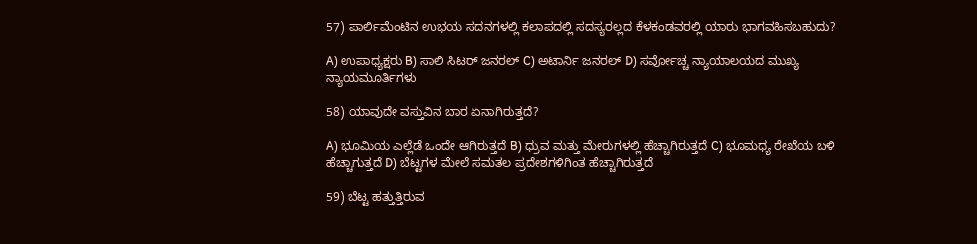57) ಪಾರ್ಲಿಮೆಂಟಿನ ಉಭಯ ಸದನಗಳಲ್ಲಿ ಕಲಾಪದಲ್ಲಿ ಸದಸ್ಯರಲ್ಲದ ಕೆಳಕಂಡವರಲ್ಲಿ ಯಾರು ಭಾಗವಹಿಸಬಹುದು?

A) ಉಪಾಧ್ಯಕ್ಷರು B) ಸಾಲಿ ಸಿಟರ್ ಜನರಲ್ C) ಅಟಾರ್ನಿ ಜನರಲ್ D) ಸರ್ವೋಚ್ಚ ನ್ಯಾಯಾಲಯದ ಮುಖ್ಯ ನ್ಯಾಯಮೂರ್ತಿಗಳು

58) ಯಾವುದೇ ವಸ್ತುವಿನ ಬಾರ ಏನಾಗಿರುತ್ತದೆ?

A) ಭೂಮಿಯ ಎಲ್ಲೆಡೆ ಒಂದೇ ಆಗಿರುತ್ತದೆ B) ಧ್ರುವ ಮತ್ತು ಮೇರುಗಳಲ್ಲಿ ಹೆಚ್ಚಾಗಿರುತ್ತದೆ C) ಭೂಮಧ್ಯ ರೇಖೆಯ ಬಳಿ ಹೆಚ್ಚಾಗುತ್ತದೆ D) ಬೆಟ್ಟಗಳ ಮೇಲೆ ಸಮತಲ ಪ್ರದೇಶಗಳಿಗಿಂತ ಹೆಚ್ಚಾಗಿರುತ್ತದೆ

59) ಬೆಟ್ಟ ಹತ್ತುತ್ತಿರುವ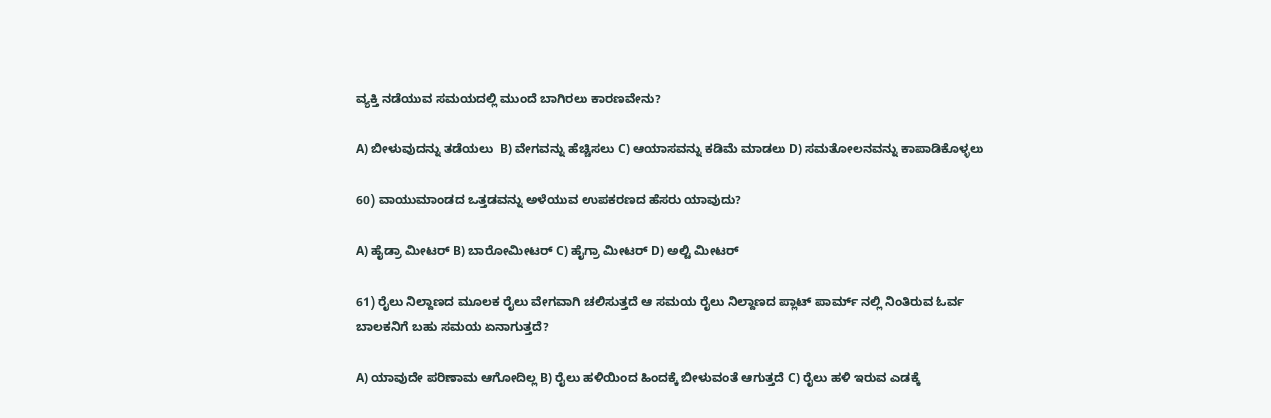ವ್ಯಕ್ತಿ ನಡೆಯುವ ಸಮಯದಲ್ಲಿ ಮುಂದೆ ಬಾಗಿರಲು ಕಾರಣವೇನು?

A) ಬೀಳುವುದನ್ನು ತಡೆಯಲು  B) ವೇಗವನ್ನು ಹೆಚ್ಚಿಸಲು C) ಆಯಾಸವನ್ನು ಕಡಿಮೆ ಮಾಡಲು D) ಸಮತೋಲನವನ್ನು ಕಾಪಾಡಿಕೊಳ್ಳಲು

60) ವಾಯುಮಾಂಡದ ಒತ್ತಡವನ್ನು ಅಳೆಯುವ ಉಪಕರಣದ ಹೆಸರು ಯಾವುದು?

A) ಹೈಡ್ರಾ ಮೀಟರ್ B) ಬಾರೋಮೀಟರ್ C) ಹೈಗ್ರಾ ಮೀಟರ್ D) ಅಲ್ಟಿ ಮೀಟರ್

61) ರೈಲು ನಿಲ್ದಾಣದ ಮೂಲಕ ರೈಲು ವೇಗವಾಗಿ ಚಲಿಸುತ್ತದೆ ಆ ಸಮಯ ರೈಲು ನಿಲ್ದಾಣದ ಪ್ಲಾಟ್ ಪಾರ್ಮ್ ನಲ್ಲಿ ನಿಂತಿರುವ ಓರ್ವ ಬಾಲಕನಿಗೆ ಬಹು ಸಮಯ ಏನಾಗುತ್ತದೆ?

A) ಯಾವುದೇ ಪರಿಣಾಮ ಆಗೋದಿಲ್ಲ B) ರೈಲು ಹಳಿಯಿಂದ ಹಿಂದಕ್ಕೆ ಬೀಳುವಂತೆ ಆಗುತ್ತದೆ C) ರೈಲು ಹಳಿ ಇರುವ ಎಡಕ್ಕೆ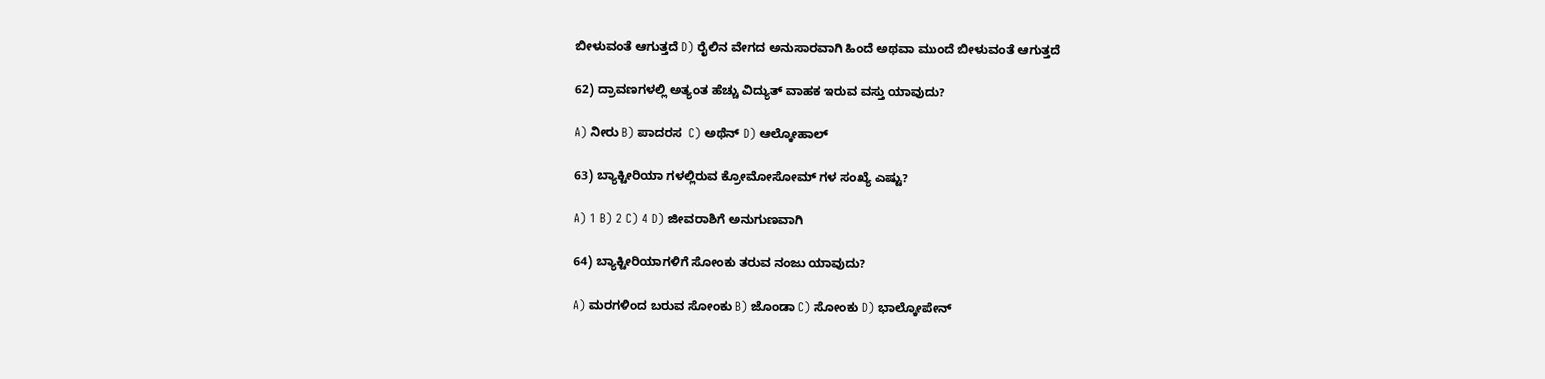ಬೀಳುವಂತೆ ಆಗುತ್ತದೆ D) ರೈಲಿನ ವೇಗದ ಅನುಸಾರವಾಗಿ ಹಿಂದೆ ಅಥವಾ ಮುಂದೆ ಬೀಳುವಂತೆ ಆಗುತ್ತದೆ

62) ದ್ರಾವಣಗಳಲ್ಲಿ ಅತ್ಯಂತ ಹೆಚ್ಚು ವಿದ್ಯುತ್ ವಾಹಕ ಇರುವ ವಸ್ತು ಯಾವುದು?

A) ನೀರು B) ಪಾದರಸ  C) ಅಥೆನ್ D) ಆಲ್ಕೋಹಾಲ್

63) ಬ್ಯಾಕ್ಟೀರಿಯಾ ಗಳಲ್ಲಿರುವ ಕ್ರೋಮೋಸೋಮ್ ಗಳ ಸಂಖ್ಯೆ ಎಷ್ಟು?

A) 1 B) 2 C) 4 D) ಜೀವರಾಶಿಗೆ ಅನುಗುಣವಾಗಿ

64) ಬ್ಯಾಕ್ಟೀರಿಯಾಗಳಿಗೆ ಸೋಂಕು ತರುವ ನಂಜು ಯಾವುದು?

A) ಮರಗಳಿಂದ ಬರುವ ಸೋಂಕು B) ಜೊಂಡಾ C) ಸೋಂಕು D) ಭಾಲ್ಕೋಪೇನ್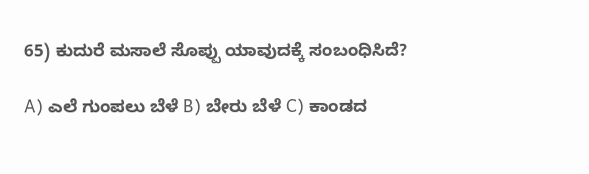65) ಕುದುರೆ ಮಸಾಲೆ ಸೊಪ್ಪು ಯಾವುದಕ್ಕೆ ಸಂಬಂಧಿಸಿದೆ?

A) ಎಲೆ ಗುಂಪಲು ಬೆಳೆ B) ಬೇರು ಬೆಳೆ C) ಕಾಂಡದ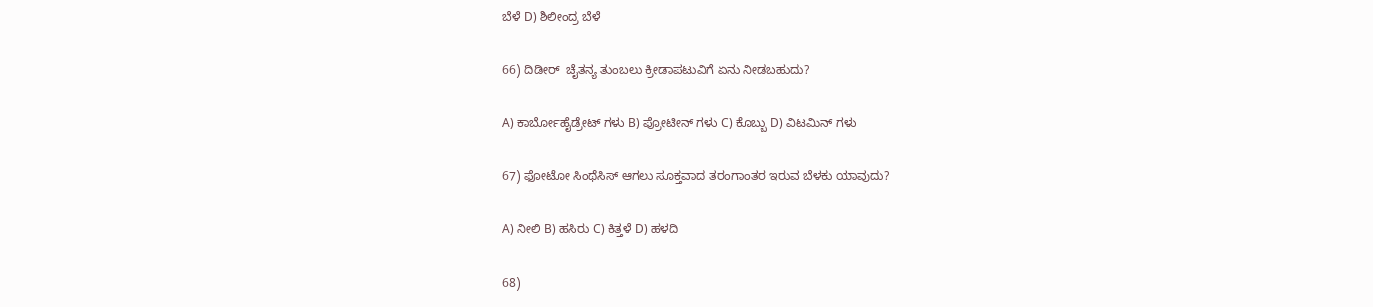ಬೆಳೆ D) ಶಿಲೀಂದ್ರ ಬೆಳೆ

66) ದಿಡೀರ್  ಚೈತನ್ಯ ತುಂಬಲು ಕ್ರೀಡಾಪಟುವಿಗೆ ಏನು ನೀಡಬಹುದು?

A) ಕಾರ್ಬೋಹೈಡ್ರೇಟ್ ಗಳು B) ಪ್ರೋಟೀನ್ ಗಳು C) ಕೊಬ್ಬು D) ವಿಟಮಿನ್ ಗಳು

67) ಫೋಟೋ ಸಿಂಥೆಸಿಸ್ ಆಗಲು ಸೂಕ್ತವಾದ ತರಂಗಾಂತರ ಇರುವ ಬೆಳಕು ಯಾವುದು?

A) ನೀಲಿ B) ಹಸಿರು C) ಕಿತ್ತಳೆ D) ಹಳದಿ

68)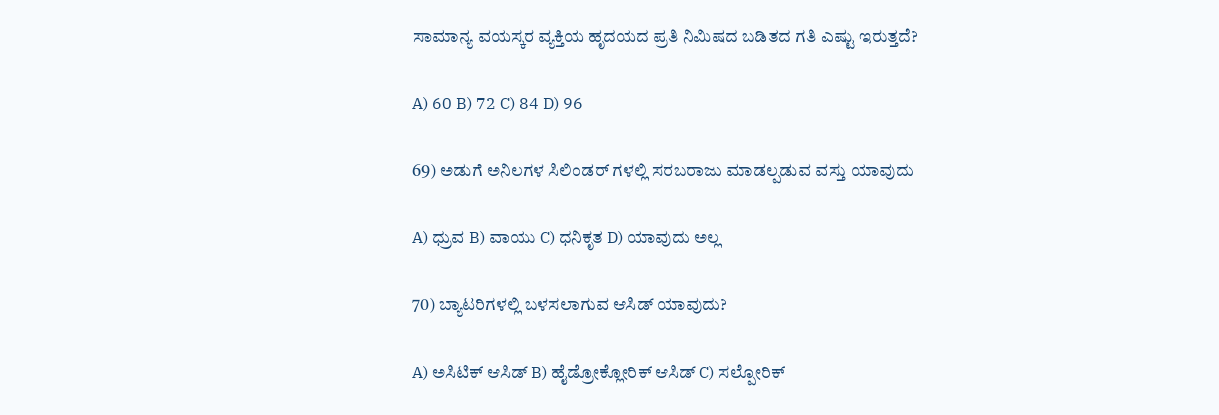ಸಾಮಾನ್ಯ ವಯಸ್ಕರ ವ್ಯಕ್ತಿಯ ಹೃದಯದ ಪ್ರತಿ ನಿಮಿಷದ ಬಡಿತದ ಗತಿ ಎಷ್ಟು ಇರುತ್ತದೆ?

A) 60 B) 72 C) 84 D) 96

69) ಅಡುಗೆ ಅನಿಲಗಳ ಸಿಲಿಂಡರ್ ಗಳಲ್ಲಿ ಸರಬರಾಜು ಮಾಡಲ್ಪಡುವ ವಸ್ತು ಯಾವುದು

A) ಧ್ರುವ B) ವಾಯು C) ಧನಿಕೃತ D) ಯಾವುದು ಅಲ್ಲ

70) ಬ್ಯಾಟರಿಗಳಲ್ಲಿ ಬಳಸಲಾಗುವ ಆಸಿಡ್ ಯಾವುದು?

A) ಅಸಿಟಿಕ್ ಆಸಿಡ್ B) ಹೈಡ್ರೋಕ್ಲೋರಿಕ್ ಆಸಿಡ್ C) ಸಲ್ಪೋರಿಕ್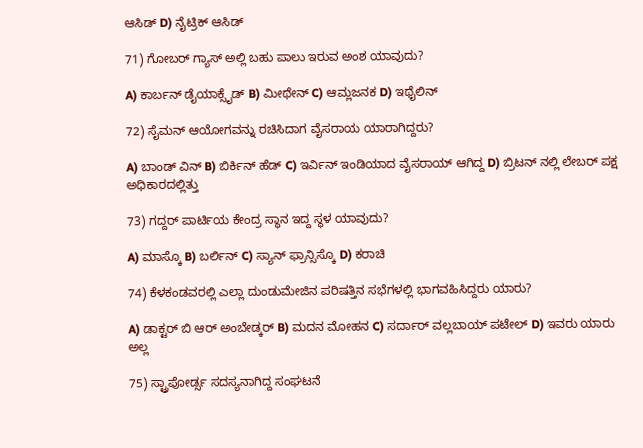ಆಸಿಡ್ D) ನೈಟ್ರಿಕ್ ಆಸಿಡ್

71) ಗೋಬರ್ ಗ್ಯಾಸ್ ಅಲ್ಲಿ ಬಹು ಪಾಲು ಇರುವ ಅಂಶ ಯಾವುದು?

A) ಕಾರ್ಬನ್ ಡೈಯಾಕ್ಸೈಡ್ B) ಮೀಥೇನ್ C) ಆಮ್ಲಜನಕ D) ಇಥೈಲಿನ್

72) ಸೈಮನ್ ಆಯೋಗವನ್ನು ರಚಿಸಿದಾಗ ವೈಸರಾಯ ಯಾರಾಗಿದ್ದರು?

A) ಬಾಂಡ್ ವಿನ್ B) ಬಿರ್ಕಿನ್ ಹೆಡ್ C) ಇರ್ವಿನ್ ಇಂಡಿಯಾದ ವೈಸರಾಯ್ ಆಗಿದ್ದ D) ಬ್ರಿಟನ್ ನಲ್ಲಿ ಲೇಬರ್ ಪಕ್ಷ ಅಧಿಕಾರದಲ್ಲಿತ್ತು

73) ಗದ್ದರ್ ಪಾರ್ಟಿಯ ಕೇಂದ್ರ ಸ್ಥಾನ ಇದ್ದ ಸ್ಥಳ ಯಾವುದು?

A) ಮಾಸ್ಕೊ B) ಬರ್ಲಿನ್ C) ಸ್ಯಾನ್ ಫ್ರಾನ್ಸಿಸ್ಕೊ D) ಕರಾಚಿ

74) ಕೆಳಕಂಡವರಲ್ಲಿ ಎಲ್ಲಾ ದುಂಡುಮೇಜಿನ ಪರಿಷತ್ತಿನ ಸಭೆಗಳಲ್ಲಿ ಭಾಗವಹಿಸಿದ್ದರು ಯಾರು?

A) ಡಾಕ್ಟರ್ ಬಿ ಆರ್ ಅಂಬೇಡ್ಕರ್ B) ಮದನ ಮೋಹನ C) ಸರ್ದಾರ್ ವಲ್ಲಬಾಯ್ ಪಟೇಲ್ D) ಇವರು ಯಾರು ಅಲ್ಲ

75) ಸ್ಟ್ರಾಪೋರ್ಡ್ಸ ಸದಸ್ಯನಾಗಿದ್ದ ಸಂಘಟನೆ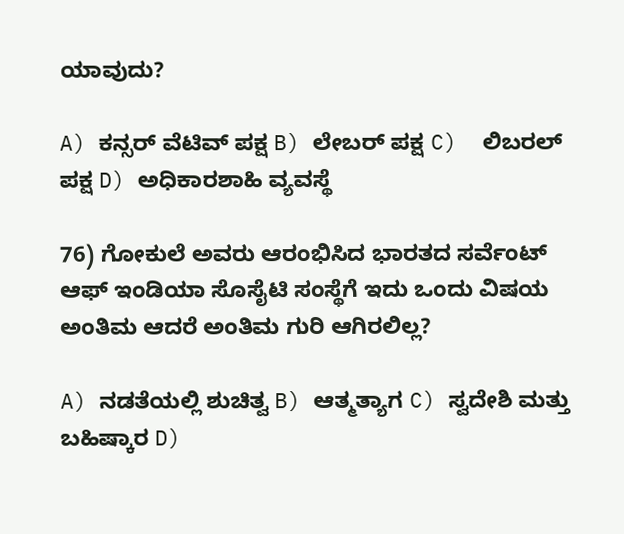ಯಾವುದು?

A) ಕನ್ಸರ್ ವೆಟಿವ್ ಪಕ್ಷ B) ಲೇಬರ್ ಪಕ್ಷ C)  ಲಿಬರಲ್ ಪಕ್ಷ D) ಅಧಿಕಾರಶಾಹಿ ವ್ಯವಸ್ಥೆ

76) ಗೋಕುಲೆ ಅವರು ಆರಂಭಿಸಿದ ಭಾರತದ ಸರ್ವೆಂಟ್ ಆಫ್ ಇಂಡಿಯಾ ಸೊಸೈಟಿ ಸಂಸ್ಥೆಗೆ ಇದು ಒಂದು ವಿಷಯ ಅಂತಿಮ ಆದರೆ ಅಂತಿಮ ಗುರಿ ಆಗಿರಲಿಲ್ಲ?

A) ನಡತೆಯಲ್ಲಿ ಶುಚಿತ್ವ B) ಆತ್ಮತ್ಯಾಗ C) ಸ್ವದೇಶಿ ಮತ್ತು ಬಹಿಷ್ಕಾರ D)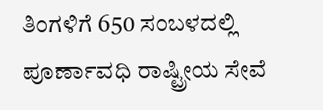ತಿಂಗಳಿಗೆ 650 ಸಂಬಳದಲ್ಲಿ ಪೂರ್ಣಾವಧಿ ರಾಷ್ಟ್ರೀಯ ಸೇವೆ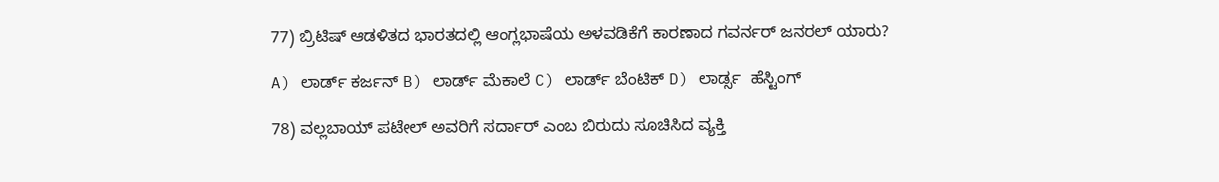77) ಬ್ರಿಟಿಷ್ ಆಡಳಿತದ ಭಾರತದಲ್ಲಿ ಆಂಗ್ಲಭಾಷೆಯ ಅಳವಡಿಕೆಗೆ ಕಾರಣಾದ ಗವರ್ನರ್ ಜನರಲ್ ಯಾರು?

A) ಲಾರ್ಡ್ ಕರ್ಜನ್ B) ಲಾರ್ಡ್ ಮೆಕಾಲೆ C) ಲಾರ್ಡ್ ಬೆಂಟಿಕ್ D) ಲಾರ್ಡ್ಸ  ಹೆಸ್ಟಿಂಗ್

78) ವಲ್ಲಬಾಯ್ ಪಟೇಲ್ ಅವರಿಗೆ ಸರ್ದಾರ್ ಎಂಬ ಬಿರುದು ಸೂಚಿಸಿದ ವ್ಯಕ್ತಿ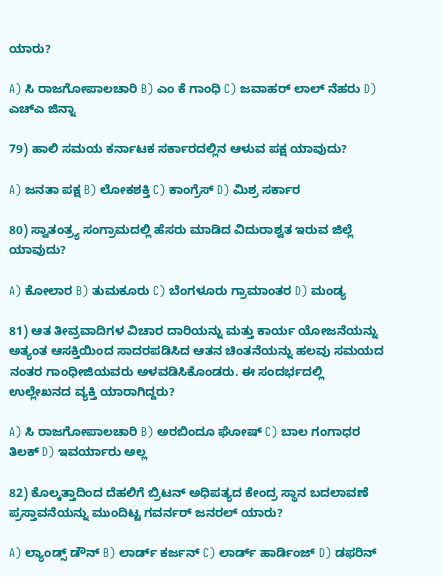ಯಾರು?

A) ಸಿ ರಾಜಗೋಪಾಲಚಾರಿ B) ಎಂ ಕೆ ಗಾಂಧಿ C) ಜವಾಹರ್ ಲಾಲ್ ನೆಹರು D) ಎಚ್ಎ ಜಿನ್ನಾ

79) ಹಾಲಿ ಸಮಯ ಕರ್ನಾಟಕ ಸರ್ಕಾರದಲ್ಲಿನ ಆಳುವ ಪಕ್ಷ ಯಾವುದು?

A) ಜನತಾ ಪಕ್ಷ B) ಲೋಕಶಕ್ತಿ C) ಕಾಂಗ್ರೆಸ್ D) ಮಿಶ್ರ ಸರ್ಕಾರ

80) ಸ್ವಾತಂತ್ರ್ಯ ಸಂಗ್ರಾಮದಲ್ಲಿ ಹೆಸರು ಮಾಡಿದ ವಿದುರಾಶ್ವತ ಇರುವ ಜಿಲ್ಲೆ ಯಾವುದು?

A) ಕೋಲಾರ B) ತುಮಕೂರು C) ಬೆಂಗಳೂರು ಗ್ರಾಮಾಂತರ D) ಮಂಡ್ಯ

81) ಆತ ತೀವ್ರವಾದಿಗಳ ವಿಚಾರ ದಾರಿಯನ್ನು ಮತ್ತು ಕಾರ್ಯ ಯೋಜನೆಯನ್ನು ಅತ್ಯಂತ ಆಸಕ್ತಿಯಿಂದ ಸಾದರಪಡಿಸಿದ ಆತನ ಚಿಂತನೆಯನ್ನು ಹಲವು ಸಮಯದ ನಂತರ ಗಾಂಧೀಜಿಯವರು ಅಳವಡಿಸಿಕೊಂಡರು. ಈ ಸಂದರ್ಭದಲ್ಲಿ ಉಲ್ಲೇಖನದ ವ್ಯಕ್ತಿ ಯಾರಾಗಿದ್ದರು?

A) ಸಿ ರಾಜಗೋಪಾಲಚಾರಿ B) ಅರಬಿಂದೂ ಘೋಷ್ C) ಬಾಲ ಗಂಗಾಧರ ತಿಲಕ್ D) ಇವರ್ಯಾರು ಅಲ್ಲ

82) ಕೊಲ್ಕತ್ತಾದಿಂದ ದೆಹಲಿಗೆ ಬ್ರಿಟನ್ ಅಧಿಪತ್ಯದ ಕೇಂದ್ರ ಸ್ಥಾನ ಬದಲಾವಣೆ ಪ್ರಸ್ತಾವನೆಯನ್ನು ಮುಂದಿಟ್ಟ ಗವರ್ನರ್ ಜನರಲ್ ಯಾರು?

A) ಲ್ಯಾಂಡ್ಸ್ ಡೌನ್ B) ಲಾರ್ಡ್ ಕರ್ಜನ್ C) ಲಾರ್ಡ್ ಹಾರ್ಡಿಂಜ್ D) ಡಫರಿನ್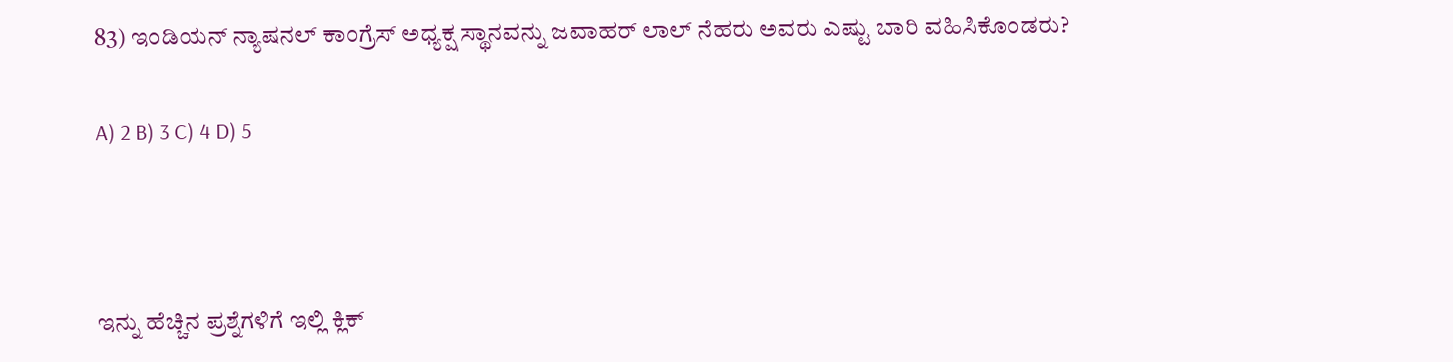83) ಇಂಡಿಯನ್ ನ್ಯಾಷನಲ್ ಕಾಂಗ್ರೆಸ್ ಅಧ್ಯಕ್ಷ ಸ್ಥಾನವನ್ನು ಜವಾಹರ್ ಲಾಲ್ ನೆಹರು ಅವರು ಎಷ್ಟು ಬಾರಿ ವಹಿಸಿಕೊಂಡರು?

A) 2 B) 3 C) 4 D) 5



ಇನ್ನು ಹೆಚ್ಚಿನ ಪ್ರಶ್ನೆಗಳಿಗೆ ಇಲ್ಲಿ ಕ್ಲಿಕ್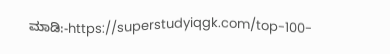ಮಾಡಿ:-https://superstudyiqgk.com/top-100-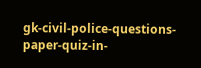gk-civil-police-questions-paper-quiz-in-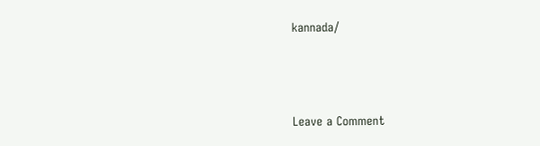kannada/



Leave a Comment